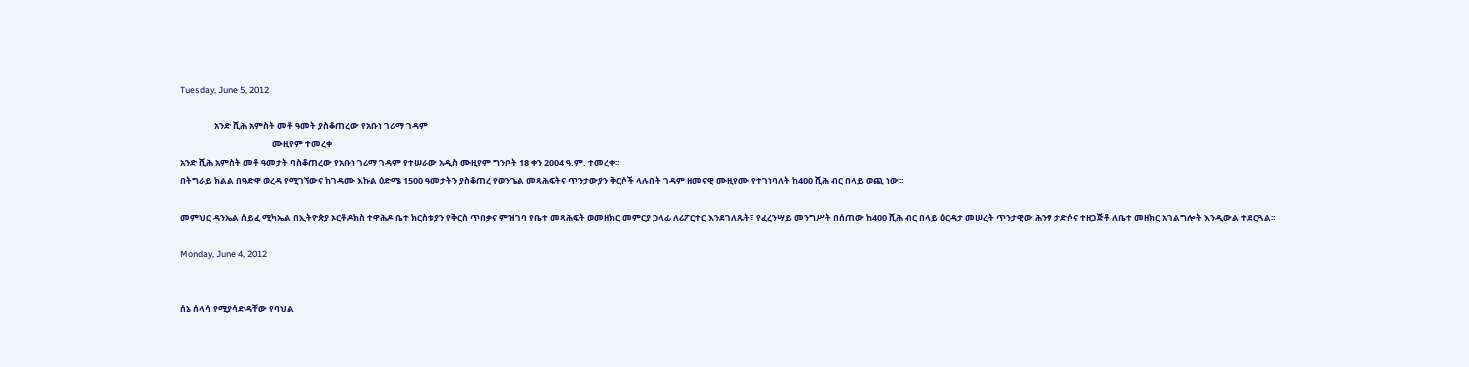Tuesday, June 5, 2012

                 አንድ ሺሕ አምስት መቶ ዓመት ያስቆጠረው የአቡነ ገሪማ ገዳም
                                              ሙዚየም ተመረቀ
አንድ ሺሕ አምስት መቶ ዓመታት ባስቆጠረው የአቡነ ገሪማ ገዳም የተሠራው አዲስ ሙዚየም ግንቦት 18 ቀን 2004 ዓ.ም. ተመረቀ፡፡
በትግራይ ክልል በዓድዋ ወረዳ የሚገኘውና ከገዳሙ እኩል ዕድሜ 1500 ዓመታትን ያስቆጠረ የወንጌል መጻሕፍትና ጥንታውያን ቅርሶች ላሉበት ገዳም ዘመናዊ ሙዚየሙ የተገነባለት ከ400 ሺሕ ብር በላይ ወጪ ነው፡፡

መምህር ዳንኤል ሰይፈ ሚካኤል በኢትዮጵያ ኦርቶዶክስ ተዋሕዶ ቤተ ክርስቱያን የቅርስ ጥበቃና ምዝገባ የቤተ መጻሕፍት ወመዘክር መምርያ ኃላፊ ለሪፖርተር እንደገለጹት፣ የፈረንሣይ መንግሥት በሰጠው ከ400 ሺሕ ብር በላይ ዕርዳታ መሠረት ጥንታዊው ሕንፃ ታድሶና ተዘጋጅቶ ለቤተ መዘክር አገልግሎት እንዲውል ተደርጓል፡፡

Monday, June 4, 2012


ሰኔ ሰላሳ የሚያሳድዳቸው የባህል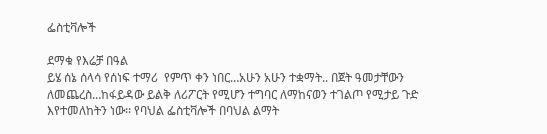ፌስቲቫሎች

ደማቁ የእሬቻ በዓል
ይሄ ሰኔ ሰላሳ የሰነፍ ተማሪ  የምጥ ቀን ነበር…አሁን አሁን ተቋማት.. በጀት ዓመታቸውን ለመጨረስ…ከፋይዳው ይልቅ ለሪፖርት የሚሆን ተግባር ለማከናወን ተገልጦ የሚታይ ጉድ እየተመለከትን ነው፡፡ የባህል ፌስቲቫሎች በባህል ልማት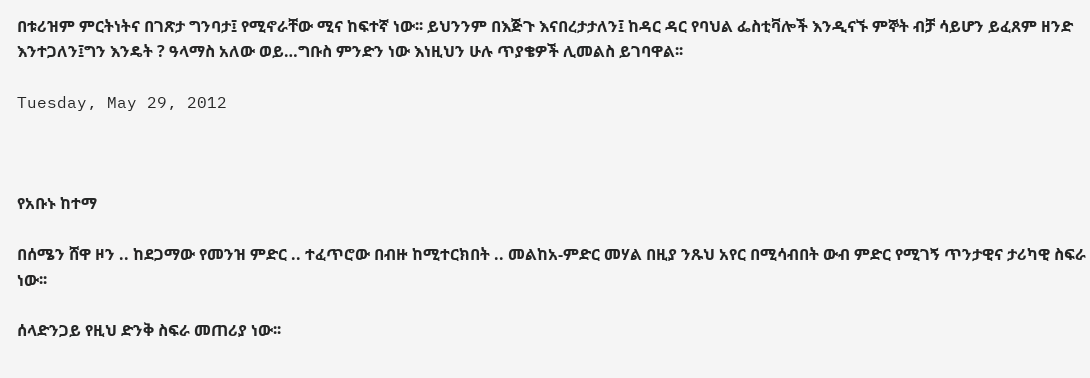በቱሪዝም ምርትነትና በገጽታ ግንባታ፤ የሚኖራቸው ሚና ከፍተኛ ነው፡፡ ይህንንም በእጅጉ እናበረታታለን፤ ከዳር ዳር የባህል ፌስቲቫሎች እንዲናኙ ምኞት ብቻ ሳይሆን ይፈጸም ዘንድ እንተጋለን፤ግን እንዴት ? ዓላማስ አለው ወይ…ግቡስ ምንድን ነው እነዚህን ሁሉ ጥያቄዎች ሊመልስ ይገባዋል፡፡

Tuesday, May 29, 2012



የአቡኑ ከተማ

በሰሜን ሸዋ ዞን .. ከደጋማው የመንዝ ምድር .. ተፈጥሮው በብዙ ከሚተርክበት .. መልከአ-ምድር መሃል በዚያ ንጹህ አየር በሚሳብበት ውብ ምድር የሚገኝ ጥንታዊና ታሪካዊ ስፍራ ነው፡፡

ሰላድንጋይ የዚህ ድንቅ ስፍራ መጠሪያ ነው፡፡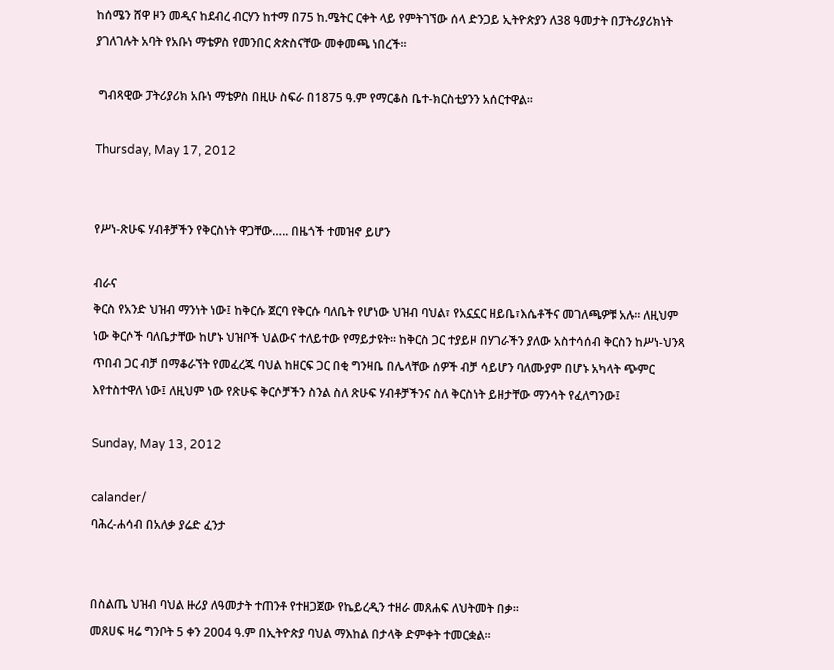ከሰሜን ሸዋ ዞን መዲና ከደብረ ብርሃን ከተማ በ75 ከ.ሜትር ርቀት ላይ የምትገኘው ሰላ ድንጋይ ኢትዮጵያን ለ38 ዓመታት በፓትሪያሪክነት ያገለገሉት አባት የአቡነ ማቴዎስ የመንበር ጵጵስናቸው መቀመጫ ነበረች፡፡

 ግብጻዊው ፓትሪያሪክ አቡነ ማቴዎስ በዚሁ ስፍራ በ1875 ዓ.ም የማርቆስ ቤተ-ክርስቲያንን አሰርተዋል፡፡

Thursday, May 17, 2012


የሥነ-ጽሁፍ ሃብቶቻችን የቅርስነት ዋጋቸው….. በዜጎች ተመዝኖ ይሆን

ብራና
ቅርስ የአንድ ህዝብ ማንነት ነው፤ ከቅርሱ ጀርባ የቅርሱ ባለቤት የሆነው ህዝብ ባህል፣ የአኗኗር ዘይቤ፣እሴቶችና መገለጫዎቹ አሉ፡፡ ለዚህም ነው ቅርሶች ባለቤታቸው ከሆኑ ህዝቦች ህልውና ተለይተው የማይታዩት፡፡ ከቅርስ ጋር ተያይዞ በሃገራችን ያለው አስተሳሰብ ቅርስን ከሥነ-ህንጻ ጥበብ ጋር ብቻ በማቆራኘት የመፈረጁ ባህል ከዘርፍ ጋር በቂ ግንዛቤ በሌላቸው ሰዎች ብቻ ሳይሆን ባለሙያም በሆኑ አካላት ጭምር እየተስተዋለ ነው፤ ለዚህም ነው የጽሁፍ ቅርሶቻችን ስንል ስለ ጽሁፍ ሃብቶቻችንና ስለ ቅርስነት ይዘታቸው ማንሳት የፈለግንው፤

Sunday, May 13, 2012

calander/
ባሕረ-ሐሳብ በአለቃ ያሬድ ፈንታ


በስልጤ ህዝብ ባህል ዙሪያ ለዓመታት ተጠንቶ የተዘጋጀው የኬይረዲን ተዘራ መጸሐፍ ለህትመት በቃ፡፡
መጸሀፍ ዛሬ ግንቦት 5 ቀን 2004 ዓ.ም በኢትዮጵያ ባህል ማእከል በታላቅ ድምቀት ተመርቋል፡፡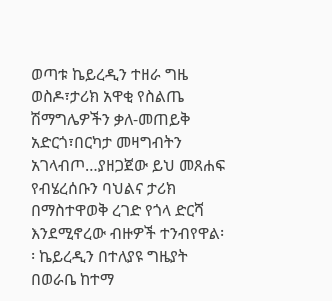ወጣቱ ኬይረዲን ተዘራ ግዜ ወስዶ፣ታሪክ አዋቂ የስልጤ ሽማግሌዎችን ቃለ-መጠይቅ አድርጎ፣በርካታ መዛግብትን አገላብጦ…ያዘጋጀው ይህ መጸሐፍ የብሄረሰቡን ባህልና ታሪክ በማስተዋወቅ ረገድ የጎላ ድርሻ እንደሚኖረው ብዙዎች ተንብየዋል፡፡ ኬይረዲን በተለያዩ ግዜያት በወራቤ ከተማ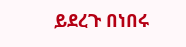ይደረጉ በነበሩ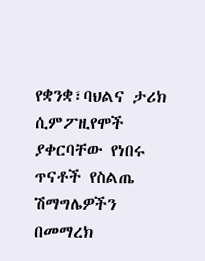የቋንቋ፣ባህልና ታሪክ ሲምፖዚየሞች ያቀርባቸው የነበሩ ጥናቶች የስልጤ ሽማግሌዎችን በመማረክ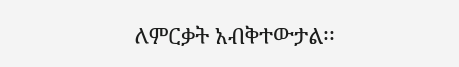ለምርቃት አብቅተውታል፡፡